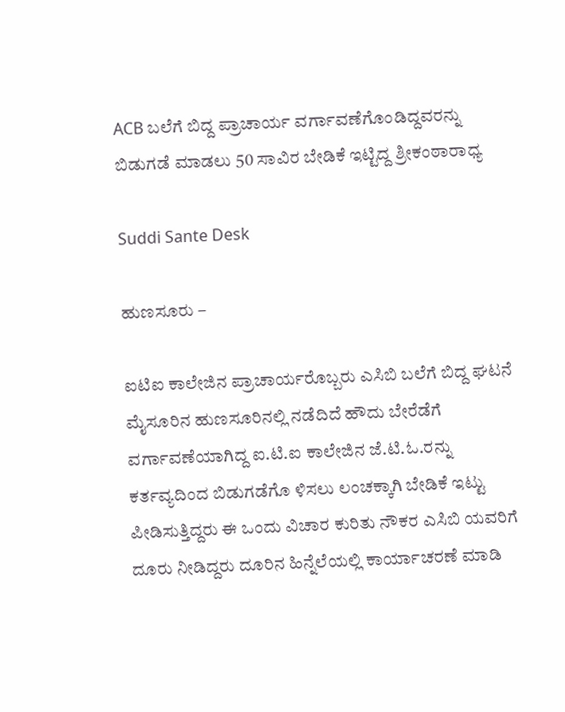ACB ಬಲೆಗೆ ಬಿದ್ದ ಪ್ರಾಚಾರ್ಯ ವರ್ಗಾವಣೆಗೊಂಡಿದ್ದವರನ್ನು ಬಿಡುಗಡೆ ಮಾಡಲು 50 ಸಾವಿರ ಬೇಡಿಕೆ ಇಟ್ಟಿದ್ದ ಶ್ರೀಕಂಠಾರಾಧ್ಯ

Suddi Sante Desk

ಹುಣಸೂರು –

ಐಟಿಐ ಕಾಲೇಜಿನ ಪ್ರಾಚಾರ್ಯರೊಬ್ಬರು ಎಸಿಬಿ ಬಲೆಗೆ ಬಿದ್ದ ಘಟನೆ ಮೈಸೂರಿನ ಹುಣಸೂರಿನಲ್ಲಿ ನಡೆದಿದೆ ಹೌದು ಬೇರೆಡೆಗೆ ವರ್ಗಾವಣೆಯಾಗಿದ್ದ ಐ.ಟಿ.ಐ ಕಾಲೇಜಿನ ಜೆ.ಟಿ.ಓ.ರನ್ನು ಕರ್ತವ್ಯದಿಂದ ಬಿಡುಗಡೆಗೊ ಳಿಸಲು ಲಂಚಕ್ಕಾಗಿ ಬೇಡಿಕೆ ಇಟ್ಟು ಪೀಡಿಸುತ್ತಿದ್ದರು ಈ ಒಂದು ವಿಚಾರ ಕುರಿತು ನೌಕರ ಎಸಿಬಿ ಯವರಿಗೆ ದೂರು ನೀಡಿದ್ದರು ದೂರಿನ ಹಿನ್ನೆಲೆಯಲ್ಲಿ ಕಾರ್ಯಾಚರಣೆ ಮಾಡಿ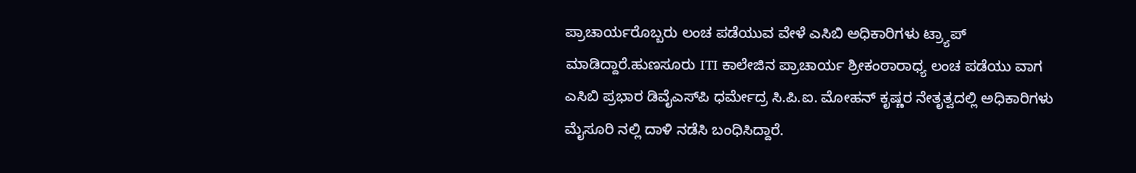ಪ್ರಾಚಾರ್ಯರೊಬ್ಬರು ಲಂಚ ಪಡೆಯುವ ವೇಳೆ ಎಸಿಬಿ ಅಧಿಕಾರಿಗಳು ಟ್ರ್ಯಾಪ್ ಮಾಡಿದ್ದಾರೆ.ಹುಣಸೂರು ITI ಕಾಲೇಜಿನ ಪ್ರಾಚಾರ್ಯ ಶ್ರೀಕಂಠಾರಾಧ್ಯ ಲಂಚ ಪಡೆಯು ವಾಗ ಎಸಿಬಿ ಪ್ರಭಾರ ಡಿವೈಎಸ್‌ಪಿ ಧರ್ಮೇದ್ರ ಸಿ.ಪಿ.ಐ. ಮೋಹನ್ ಕೃಷ್ಣರ ನೇತೃತ್ವದಲ್ಲಿ ಅಧಿಕಾರಿಗಳು ಮೈಸೂರಿ ನಲ್ಲಿ ದಾಳಿ ನಡೆಸಿ ಬಂಧಿಸಿದ್ದಾರೆ.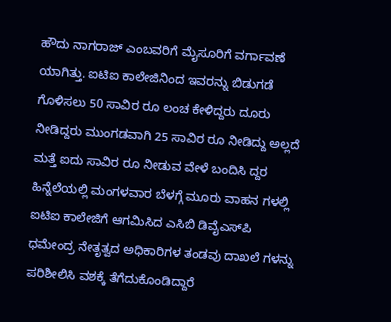ಹೌದು ನಾಗರಾಜ್‌ ಎಂಬವರಿಗೆ ಮೈಸೂರಿಗೆ ವರ್ಗಾವಣೆ ಯಾಗಿತ್ತು. ಐಟಿಐ ಕಾಲೇಜಿನಿಂದ ಇವರನ್ನು ಬಿಡುಗಡೆ ಗೊಳಿಸಲು 50 ಸಾವಿರ ರೂ ಲಂಚ ಕೇಳಿದ್ದರು ದೂರು ನೀಡಿದ್ದರು ಮುಂಗಡವಾಗಿ 25 ಸಾವಿರ ರೂ ನೀಡಿದ್ದು ಅಲ್ಲದೆ ಮತ್ತೆ ಐದು ಸಾವಿರ ರೂ ನೀಡುವ ವೇಳೆ ಬಂದಿಸಿ ದ್ದರ ಹಿನ್ನೆಲೆಯಲ್ಲಿ ಮಂಗಳವಾರ ಬೆಳಗ್ಗೆ ಮೂರು ವಾಹನ ಗಳಲ್ಲಿ ಐಟಿಐ ಕಾಲೇಜಿಗೆ ಆಗಮಿಸಿದ ಎಸಿಬಿ ಡಿವೈಎಸ್‌ಪಿ ಧಮೇಂದ್ರ ನೇತೃತ್ವದ ಅಧಿಕಾರಿಗಳ ತಂಡವು ದಾಖಲೆ ಗಳನ್ನು ಪರಿಶೀಲಿಸಿ ವಶಕ್ಕೆ ತೆಗೆದುಕೊಂಡಿದ್ದಾರೆ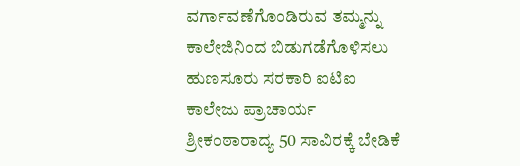ವರ್ಗಾವಣೆಗೊಂಡಿರುವ ತಮ್ಮನ್ನು ಕಾಲೇಜಿನಿಂದ ಬಿಡುಗಡೆಗೊಳಿಸಲು ಹುಣಸೂರು ಸರಕಾರಿ ಐಟಿಐ ಕಾಲೇಜು ಪ್ರಾಚಾರ್ಯ ಶ್ರೀಕಂಠಾರಾದ್ಯ 50 ಸಾವಿರಕ್ಕೆ ಬೇಡಿಕೆ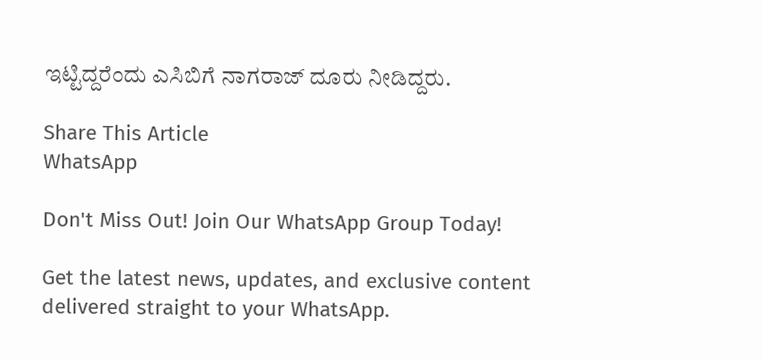ಇಟ್ಟಿದ್ದರೆಂದು ಎಸಿಬಿಗೆ ನಾಗರಾಜ್ ದೂರು ನೀಡಿದ್ದರು.

Share This Article
WhatsApp

Don't Miss Out! Join Our WhatsApp Group Today!

Get the latest news, updates, and exclusive content delivered straight to your WhatsApp.